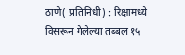ठाणे( प्रतिनिधी) : रिक्षामध्ये विसरून गेलेल्या तब्बल १५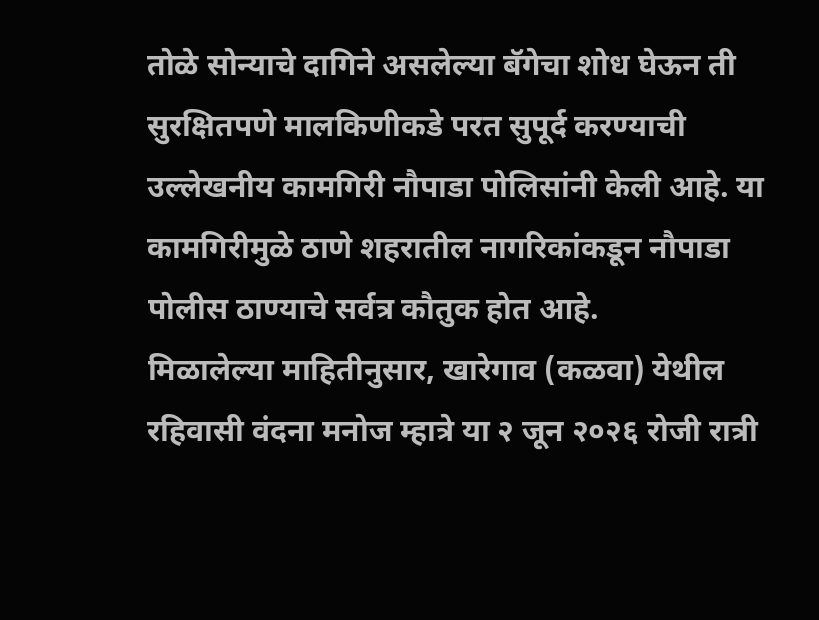तोळे सोन्याचे दागिने असलेल्या बॅगेचा शोध घेऊन ती सुरक्षितपणे मालकिणीकडे परत सुपूर्द करण्याची उल्लेखनीय कामगिरी नौपाडा पोलिसांनी केली आहे. या कामगिरीमुळे ठाणे शहरातील नागरिकांकडून नौपाडा पोलीस ठाण्याचे सर्वत्र कौतुक होत आहे.
मिळालेल्या माहितीनुसार, खारेगाव (कळवा) येथील रहिवासी वंदना मनोज म्हात्रे या २ जून २०२६ रोजी रात्री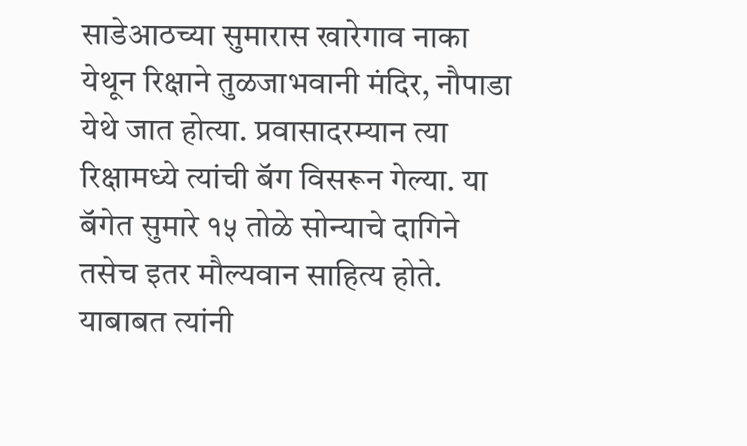साडेआठच्या सुमारास खारेगाव नाका येथून रिक्षाने तुळजाभवानी मंदिर, नौपाडा येथे जात होत्या. प्रवासादरम्यान त्या रिक्षामध्ये त्यांची बॅग विसरून गेल्या. या बॅगेत सुमारे १५ तोळे सोन्याचे दागिने तसेच इतर मौल्यवान साहित्य होते.
याबाबत त्यांनी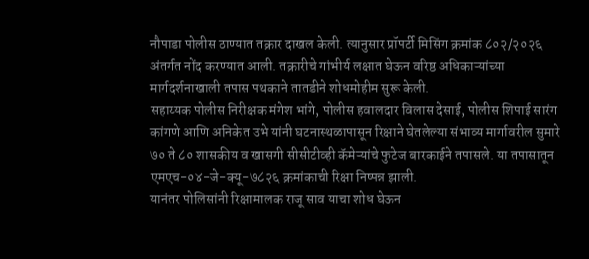नौपाडा पोलीस ठाण्यात तक्रार दाखल केली. त्यानुसार प्रॉपर्टी मिसिंग क्रमांक ८०२/२०२६ अंतर्गत नोंद करण्यात आली. तक्रारीचे गांभीर्य लक्षात घेऊन वरिष्ठ अधिकाऱ्यांच्या मार्गदर्शनाखाली तपास पथकाने तातडीने शोधमोहीम सुरू केली.
सहाय्यक पोलीस निरीक्षक मंगेश भांगे, पोलीस हवालदार विलास देसाई, पोलीस शिपाई सारंग कांगणे आणि अनिकेत उभे यांनी घटनास्थळापासून रिक्षाने घेतलेल्या संभाव्य मार्गावरील सुमारे ७० ते ८० शासकीय व खासगी सीसीटीव्ही कॅमेऱ्यांचे फुटेज बारकाईने तपासले. या तपासातून एमएच-०४-जे-क्यू-७८२६ क्रमांकाची रिक्षा निष्पन्न झाली.
यानंतर पोलिसांनी रिक्षामालक राजू साव याचा शोध घेऊन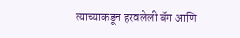त्याच्याकडून हरवलेली बॅग आणि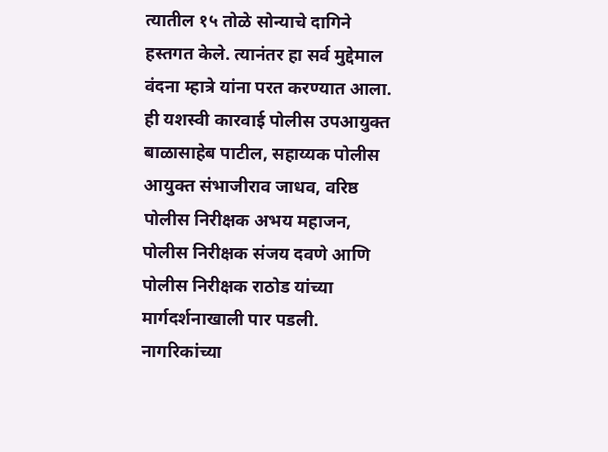त्यातील १५ तोळे सोन्याचे दागिने हस्तगत केले. त्यानंतर हा सर्व मुद्देमाल वंदना म्हात्रे यांना परत करण्यात आला.
ही यशस्वी कारवाई पोलीस उपआयुक्त बाळासाहेब पाटील, सहाय्यक पोलीस आयुक्त संभाजीराव जाधव, वरिष्ठ पोलीस निरीक्षक अभय महाजन, पोलीस निरीक्षक संजय दवणे आणि पोलीस निरीक्षक राठोड यांच्या मार्गदर्शनाखाली पार पडली.
नागरिकांच्या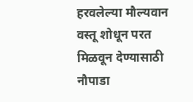हरवलेल्या मौल्यवान वस्तू शोधून परत मिळवून देण्यासाठी नौपाडा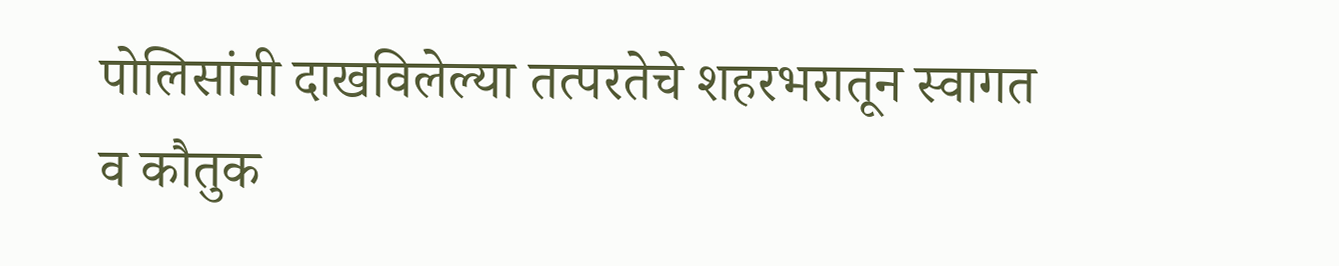पोलिसांनी दाखविलेल्या तत्परतेचे शहरभरातून स्वागत व कौतुक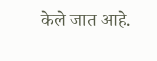केले जात आहे.